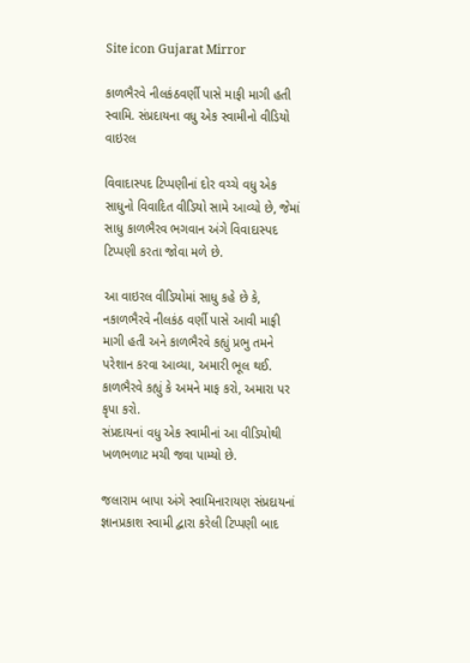Site icon Gujarat Mirror

કાળભૈરવે નીલકંઠવર્ણી પાસે માફી માગી હતી સ્વામિ. સંપ્રદાયના વધુ એક સ્વામીનો વીડિયો વાઇરલ

વિવાદાસ્પદ ટિપ્પણીનાં દોર વચ્ચે વધુ એક સાધુનો વિવાદિત વીડિયો સામે આવ્યો છે, જેમાં સાધુ કાળભૈરવ ભગવાન અંગે વિવાદાસ્પદ ટિપ્પણી કરતા જોવા મળે છે.

આ વાઇરલ વીડિયોમાં સાધુ કહે છે કે, નકાળભૈરવે નીલકંઠ વર્ણી પાસે આવી માફી માગી હતી અને કાળભૈરવે કહ્યું પ્રભુ તમને પરેશાન કરવા આવ્યા, અમારી ભૂલ થઈ. કાળભૈરવે કહ્યું કે અમને માફ કરો, અમારા પર કૃપા કરો.
સંપ્રદાયનાં વધુ એક સ્વામીનાં આ વીડિયોથી ખળભળાટ મચી જવા પામ્યો છે.

જલારામ બાપા અંગે સ્વામિનારાયણ સંપ્રદાયનાં જ્ઞાનપ્રકાશ સ્વામી દ્વારા કરેલી ટિપ્પણી બાદ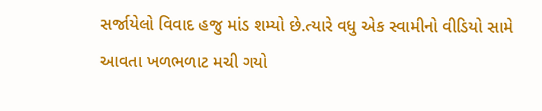સર્જાયેલો વિવાદ હજુ માંડ શમ્યો છે.ત્યારે વધુ એક સ્વામીનો વીડિયો સામે આવતા ખળભળાટ મચી ગયો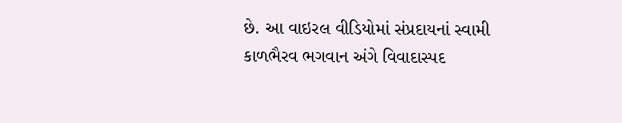છે. આ વાઇરલ વીડિયોમાં સંપ્રદાયનાં સ્વામી કાળભૈરવ ભગવાન અંગે વિવાદાસ્પદ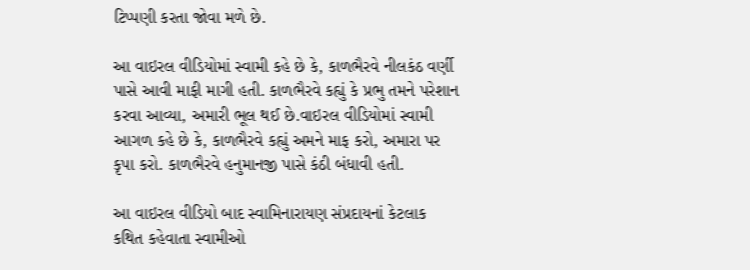ટિપ્પણી કરતા જોવા મળે છે.

આ વાઇરલ વીડિયોમાં સ્વામી કહે છે કે, કાળભૈરવે નીલકંઠ વર્ણી પાસે આવી માફી માગી હતી. કાળભૈરવે કહ્યું કે પ્રભુ તમને પરેશાન કરવા આવ્યા, અમારી ભૂલ થઈ છે.વાઇરલ વીડિયોમાં સ્વામી આગળ કહે છે કે, કાળભૈરવે કહ્યું અમને માફ કરો, અમારા પર કૃપા કરો. કાળભૈરવે હનુમાનજી પાસે કંઠી બંધાવી હતી.

આ વાઇરલ વીડિયો બાદ સ્વામિનારાયણ સંપ્રદાયનાં કેટલાક કથિત કહેવાતા સ્વામીઓ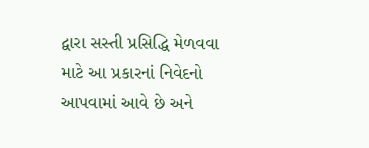દ્વારા સસ્તી પ્રસિદ્ધિ મેળવવા માટે આ પ્રકારનાં નિવેદનો આપવામાં આવે છે અને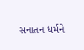સનાતન ધર્મને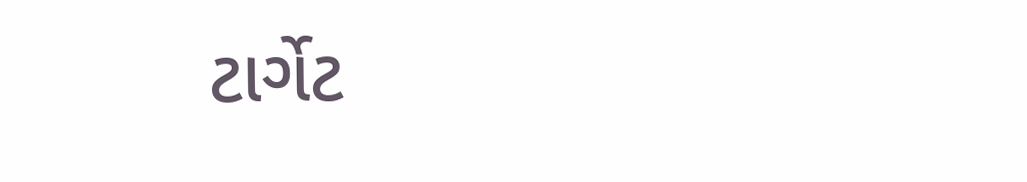ટાર્ગેટ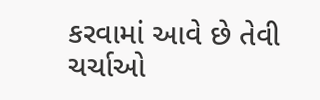કરવામાં આવે છે તેવી ચર્ચાઓ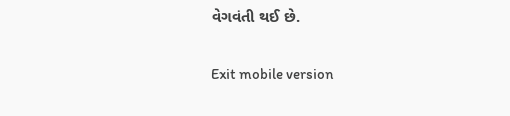વેગવંતી થઈ છે.

Exit mobile version